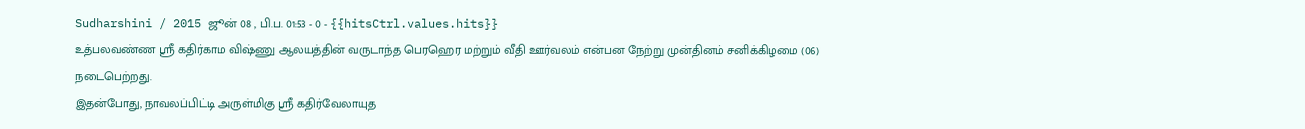Sudharshini / 2015 ஜூன் 08 , பி.ப. 01:53 - 0 - {{hitsCtrl.values.hits}}
உத்பலவண்ண ஸ்ரீ கதிர்காம விஷ்ணு ஆலயத்தின் வருடாந்த பெரஹெர மற்றும் வீதி ஊர்வலம் என்பன நேற்று முன்தினம் சனிக்கிழமை (06) நடைபெற்றது.
இதன்போது, நாவலப்பிட்டி அருள்மிகு ஸ்ரீ கதிர்வேலாயுத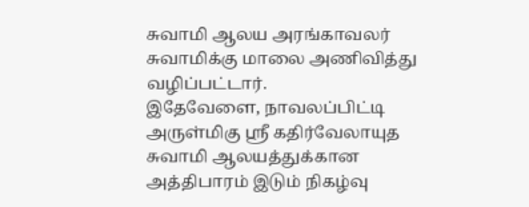சுவாமி ஆலய அரங்காவலர் சுவாமிக்கு மாலை அணிவித்து வழிப்பட்டார்.
இதேவேளை, நாவலப்பிட்டி அருள்மிகு ஸ்ரீ கதிர்வேலாயுத சுவாமி ஆலயத்துக்கான அத்திபாரம் இடும் நிகழ்வு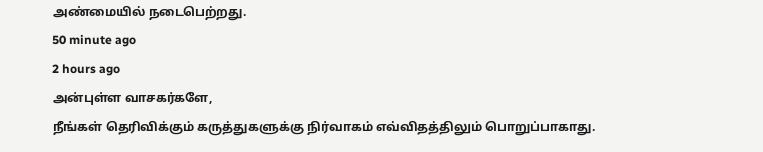அண்மையில் நடைபெற்றது.
50 minute ago
2 hours ago
அன்புள்ள வாசகர்களே,
நீங்கள் தெரிவிக்கும் கருத்துகளுக்கு நிர்வாகம் எவ்விதத்திலும் பொறுப்பாகாது.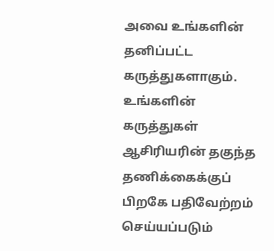அவை உங்களின் தனிப்பட்ட கருத்துகளாகும். உங்களின் கருத்துகள் ஆசிரியரின் தகுந்த தணிக்கைக்குப் பிறகே பதிவேற்றம் செய்யப்படும்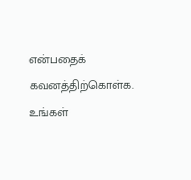என்பதைக் கவனத்திற்கொள்க. உங்கள்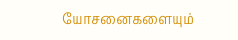யோசனைகளையும்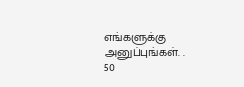எங்களுக்கு அனுப்புங்கள். .
50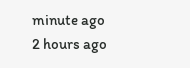minute ago
2 hours ago